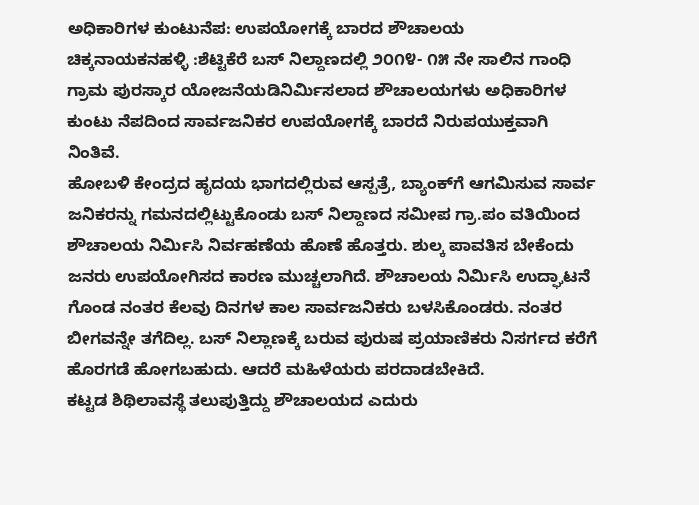ಅಧಿಕಾರಿಗಳ ಕುಂಟುನೆಪ: ಉಪಯೋಗಕ್ಕೆ ಬಾರದ ಶೌಚಾಲಯ
ಚಿಕ್ಕನಾಯಕನಹಳ್ಳಿ :ಶೆಟ್ಟಿಕೆರೆ ಬಸ್ ನಿಲ್ದಾಣದಲ್ಲಿ ೨೦೧೪- ೧೫ ನೇ ಸಾಲಿನ ಗಾಂಧಿ ಗ್ರಾಮ ಪುರಸ್ಕಾರ ಯೋಜನೆಯಡಿನಿರ್ಮಿಸಲಾದ ಶೌಚಾಲಯಗಳು ಅಧಿಕಾರಿಗಳ ಕುಂಟು ನೆಪದಿಂದ ಸಾರ್ವಜನಿಕರ ಉಪಯೋಗಕ್ಕೆ ಬಾರದೆ ನಿರುಪಯುಕ್ತವಾಗಿ ನಿಂತಿವೆ.
ಹೋಬಳಿ ಕೇಂದ್ರದ ಹೃದಯ ಭಾಗದಲ್ಲಿರುವ ಆಸ್ಪತ್ರೆ, ಬ್ಯಾಂಕ್‌ಗೆ ಆಗಮಿಸುವ ಸಾರ್ವ ಜನಿಕರನ್ನು ಗಮನದಲ್ಲಿಟ್ಟುಕೊಂಡು ಬಸ್ ನಿಲ್ದಾಣದ ಸಮೀಪ ಗ್ರಾ.ಪಂ ವತಿಯಿಂದ ಶೌಚಾಲಯ ನಿರ್ಮಿಸಿ ನಿರ್ವಹಣೆಯ ಹೊಣೆ ಹೊತ್ತರು. ಶುಲ್ಕ ಪಾವತಿಸ ಬೇಕೆಂದು ಜನರು ಉಪಯೋಗಿಸದ ಕಾರಣ ಮುಚ್ಚಲಾಗಿದೆ. ಶೌಚಾಲಯ ನಿರ್ಮಿಸಿ ಉದ್ಘಾಟನೆ ಗೊಂಡ ನಂತರ ಕೆಲವು ದಿನಗಳ ಕಾಲ ಸಾರ್ವಜನಿಕರು ಬಳಸಿಕೊಂಡರು. ನಂತರ ಬೀಗವನ್ನೇ ತಗೆದಿಲ್ಲ. ಬಸ್ ನಿಲ್ಲಾಣಕ್ಕೆ ಬರುವ ಪುರುಷ ಪ್ರಯಾಣಿಕರು ನಿಸರ್ಗದ ಕರೆಗೆ ಹೊರಗಡೆ ಹೋಗಬಹುದು. ಆದರೆ ಮಹಿಳೆಯರು ಪರದಾಡಬೇಕಿದೆ.
ಕಟ್ಟಡ ಶಿಥಿಲಾವಸ್ಥೆ ತಲುಪುತ್ತಿದ್ದು ಶೌಚಾಲಯದ ಎದುರು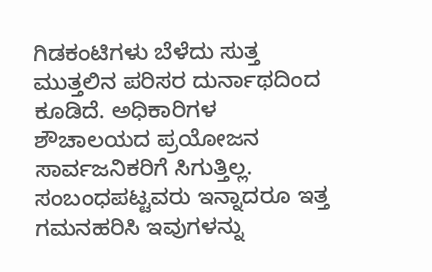ಗಿಡಕಂಟಿಗಳು ಬೆಳೆದು ಸುತ್ತ ಮುತ್ತಲಿನ ಪರಿಸರ ದುರ್ನಾಥದಿಂದ ಕೂಡಿದೆ. ಅಧಿಕಾರಿಗಳ ಶೌಚಾಲಯದ ಪ್ರಯೋಜನ ಸಾರ್ವಜನಿಕರಿಗೆ ಸಿಗುತ್ತಿಲ್ಲ. ಸಂಬಂಧಪಟ್ಟವರು ಇನ್ನಾದರೂ ಇತ್ತ ಗಮನಹರಿಸಿ ಇವುಗಳನ್ನು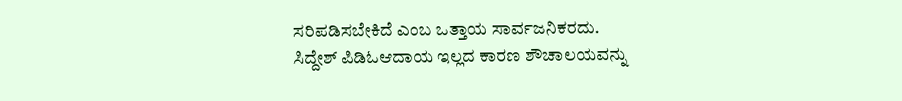ಸರಿಪಡಿಸಬೇಕಿದೆ ಎಂಬ ಒತ್ತಾಯ ಸಾರ್ವಜನಿಕರದು.
ಸಿದ್ದೇಶ್ ಪಿಡಿಓಆದಾಯ ಇಲ್ಲದ ಕಾರಣ ಶೌಚಾಲಯವನ್ನು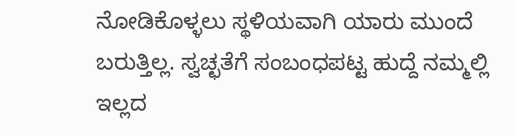ನೋಡಿಕೊಳ್ಳಲು ಸ್ಥಳಿಯವಾಗಿ ಯಾರು ಮುಂದೆ ಬರುತ್ತಿಲ್ಲ. ಸ್ವಚ್ಛತೆಗೆ ಸಂಬಂಧಪಟ್ಟ ಹುದ್ದೆ ನಮ್ಮಲ್ಲಿ ಇಲ್ಲದ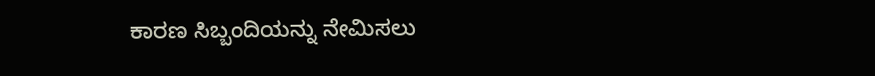ಕಾರಣ ಸಿಬ್ಬಂದಿಯನ್ನು ನೇಮಿಸಲು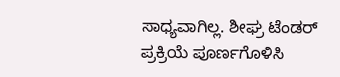ಸಾಧ್ಯವಾಗಿಲ್ಲ. ಶೀಘ್ರ ಟೆಂಡರ್ ಪ್ರಕ್ರಿಯೆ ಪೂರ್ಣಗೊಳಿಸಿ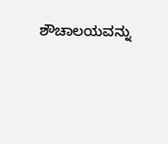ಶೌಚಾಲಯವನ್ನು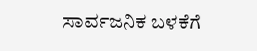ಸಾರ್ವಜನಿಕ ಬಳಕೆಗೆ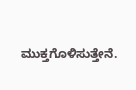ಮುಕ್ತಗೊಳಿಸುತ್ತೇನೆ.